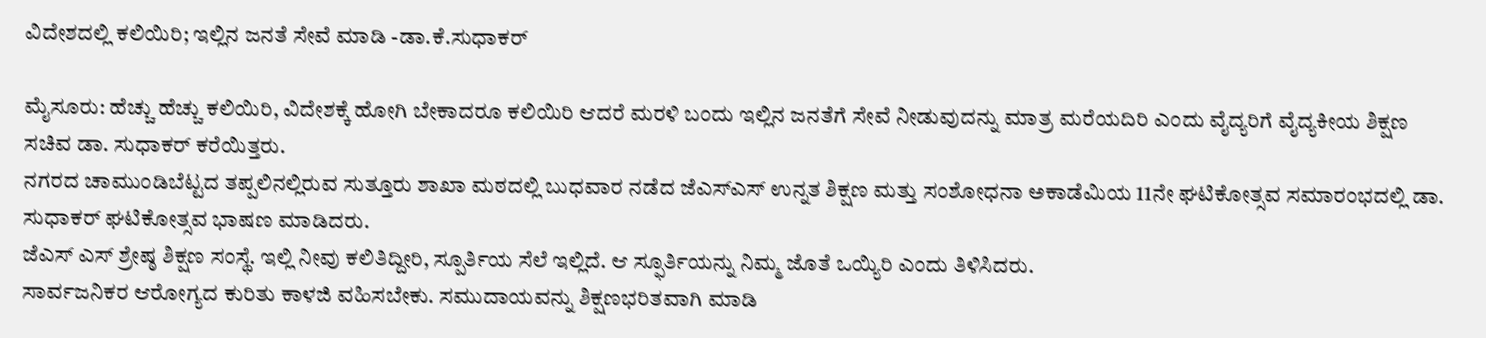ವಿದೇಶದಲ್ಲಿ ಕಲಿಯಿರಿ; ಇಲ್ಲಿನ ಜನತೆ ಸೇವೆ ಮಾಡಿ -ಡಾ.ಕೆ.ಸುಧಾಕರ್

ಮೈಸೂರು: ಹೆಚ್ಚು ಹೆಚ್ಚು ಕಲಿಯಿರಿ, ವಿದೇಶಕ್ಕೆ ಹೋಗಿ ಬೇಕಾದರೂ ಕಲಿಯಿರಿ ಆದರೆ ಮರಳಿ ಬಂದು ಇಲ್ಲಿನ ಜನತೆಗೆ ಸೇವೆ ನೀಡುವುದನ್ನು ಮಾತ್ರ ಮರೆಯದಿರಿ ಎಂದು ವೈದ್ಯರಿಗೆ ವೈದ್ಯಕೀಯ ಶಿಕ್ಷಣ ಸಚಿವ ಡಾ. ಸುಧಾಕರ್ ಕರೆಯಿತ್ತರು.
ನಗರದ ಚಾಮುಂಡಿಬೆಟ್ಟದ ತಪ್ಪಲಿನಲ್ಲಿರುವ ಸುತ್ತೂರು ಶಾಖಾ ಮಠದಲ್ಲಿ ಬುಧವಾರ ನಡೆದ ಜೆಎಸ್‍ಎಸ್ ಉನ್ನತ ಶಿಕ್ಷಣ ಮತ್ತು ಸಂಶೋಧನಾ ಅಕಾಡೆಮಿಯ 11ನೇ ಘಟಿಕೋತ್ಸವ ಸಮಾರಂಭದಲ್ಲಿ ಡಾ. ಸುಧಾಕರ್ ಘಟಿಕೋತ್ಸವ ಭಾಷಣ ಮಾಡಿದರು.
ಜೆಎಸ್ ಎಸ್ ಶ್ರೇಷ್ಠ ಶಿಕ್ಷಣ ಸಂಸ್ಥೆ. ಇಲ್ಲಿ ನೀವು ಕಲಿತಿದ್ದೀರಿ, ಸ್ಪೂರ್ತಿಯ ಸೆಲೆ ಇಲ್ಲಿದೆ. ಆ ಸ್ಫೂರ್ತಿಯನ್ನು ನಿಮ್ಮ ಜೊತೆ ಒಯ್ಯಿರಿ ಎಂದು ತಿಳಿಸಿದರು.
ಸಾರ್ವಜನಿಕರ ಆರೋಗ್ಯದ ಕುರಿತು ಕಾಳಜಿ ವಹಿಸಬೇಕು. ಸಮುದಾಯವನ್ನು ಶಿಕ್ಷಣಭರಿತವಾಗಿ ಮಾಡಿ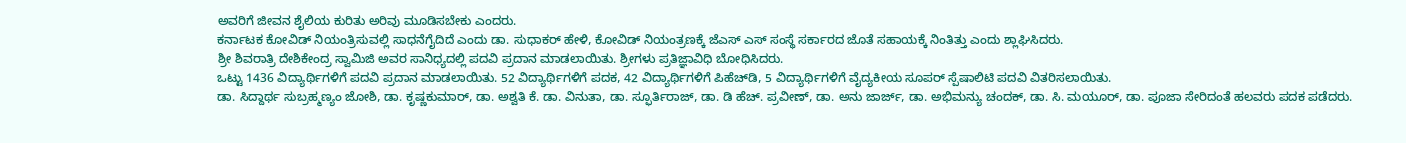ಅವರಿಗೆ ಜೀವನ ಶೈಲಿಯ ಕುರಿತು ಅರಿವು ಮೂಡಿಸಬೇಕು ಎಂದರು.
ಕರ್ನಾಟಕ ಕೋವಿಡ್ ನಿಯಂತ್ರಿಸುವಲ್ಲಿ ಸಾಧನೆಗೈದಿದೆ ಎಂದು ಡಾ. ಸುಧಾಕರ್ ಹೇಳಿ, ಕೋವಿಡ್ ನಿಯಂತ್ರಣಕ್ಕೆ ಜೆಎಸ್ ಎಸ್ ಸಂಸ್ಥೆ ಸರ್ಕಾರದ ಜೊತೆ ಸಹಾಯಕ್ಕೆ ನಿಂತಿತ್ತು ಎಂದು ಶ್ಲಾಘಿಸಿದರು.
ಶ್ರೀ ಶಿವರಾತ್ರಿ ದೇಶಿಕೇಂದ್ರ ಸ್ವಾಮಿಜಿ ಅವರ ಸಾನಿಧ್ಯದಲ್ಲಿ ಪದವಿ ಪ್ರದಾನ ಮಾಡಲಾಯಿತು. ಶ್ರೀಗಳು ಪ್ರತಿಜ್ಞಾವಿಧಿ ಬೋಧಿಸಿದರು.
ಒಟ್ಟು 1436 ವಿದ್ಯಾರ್ಥಿಗಳಿಗೆ ಪದವಿ ಪ್ರದಾನ ಮಾಡಲಾಯಿತು. 52 ವಿದ್ಯಾರ್ಥಿಗಳಿಗೆ ಪದಕ, 42 ವಿದ್ಯಾರ್ಥಿಗಳಿಗೆ ಪಿಹೆಚ್‍ಡಿ, 5 ವಿದ್ಯಾರ್ಥಿಗಳಿಗೆ ವೈದ್ಯಕೀಯ ಸೂಪರ್ ಸ್ಪೆಷಾಲಿಟಿ ಪದವಿ ವಿತರಿಸಲಾಯಿತು.
ಡಾ. ಸಿದ್ದಾರ್ಥ ಸುಬ್ರಹ್ಮಣ್ಯಂ ಜೋಶಿ, ಡಾ. ಕೃಷ್ಣಕುಮಾರ್, ಡಾ. ಅಶ್ವತಿ ಕೆ. ಡಾ. ವಿನುತಾ, ಡಾ. ಸ್ಫೂರ್ತಿರಾಜ್, ಡಾ. ಡಿ ಹೆಚ್. ಪ್ರವೀಣ್, ಡಾ. ಅನು ಜಾರ್ಜ್, ಡಾ. ಅಭಿಮನ್ಯು ಚಂದಕ್, ಡಾ. ಸಿ. ಮಯೂರ್, ಡಾ. ಪೂಜಾ ಸೇರಿದಂತೆ ಹಲವರು ಪದಕ ಪಡೆದರು.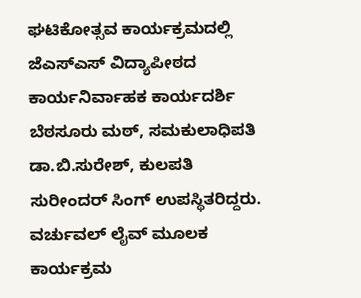ಘಟಿಕೋತ್ಸವ ಕಾರ್ಯಕ್ರಮದಲ್ಲಿ ಜೆಎಸ್‍ಎಸ್ ವಿದ್ಯಾಪೀಠದ ಕಾರ್ಯನಿರ್ವಾಹಕ ಕಾರ್ಯದರ್ಶಿ ಬೆಠಸೂರು ಮಠ್, ಸಮಕುಲಾಧಿಪತಿ ಡಾ.ಬಿ.ಸುರೇಶ್, ಕುಲಪತಿ ಸುರೀಂದರ್ ಸಿಂಗ್ ಉಪಸ್ಥಿತರಿದ್ದರು.
ವರ್ಚುವಲ್ ಲೈವ್ ಮೂಲಕ ಕಾರ್ಯಕ್ರಮ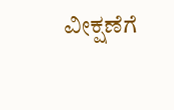ವೀಕ್ಷಣೆಗೆ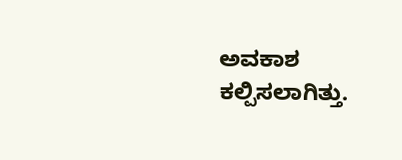ಅವಕಾಶ ಕಲ್ಪಿಸಲಾಗಿತ್ತು.